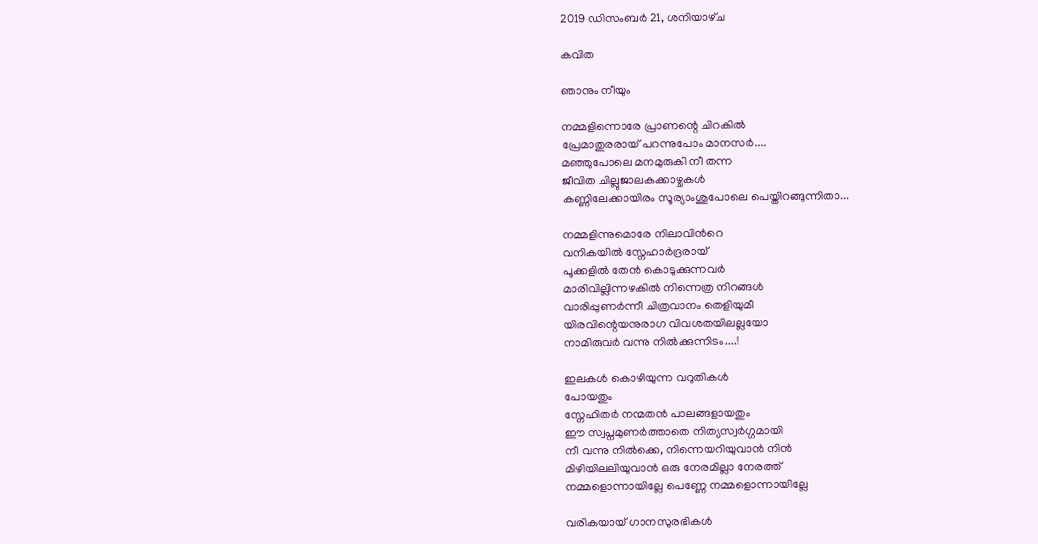2019 ഡിസംബർ 21, ശനിയാഴ്‌ച

കവിത

ഞാനും നീയും

നമ്മളിന്നൊരേ പ്രാണന്റെ ചിറകിൽ
പ്രേമാതുരരായ് പറന്നുപോം മാനസർ....
മഞ്ഞുപോലെ മനമുരുകി നീ തന്ന
ജീവിത ചില്ലുജാലകക്കാഴ്ചകൾ
കണ്ണിലേക്കായിരം സൂര്യാംശുപോലെ പെയ്തിറങ്ങുന്നിതാ...

നമ്മളിന്നുമൊരേ നിലാവിൻറെ
വനികയിൽ സ്നേഹാർദ്രരായ്
പൂക്കളിൽ തേൻ കൊടുക്കുന്നവർ
മാരിവില്ലിന്നഴകിൽ നിന്നെത്ര നിറങ്ങൾ
വാരിപ്പുണർന്നീ ചിത്രവാനം തെളിയുമീ
യിരവിന്റെയനുരാഗ വിവശതയിലല്ലയോ
നാമിരുവർ വന്നു നിൽക്കുന്നിടം....!

ഇലകൾ കൊഴിയുന്ന വറുതികൾ
പോയതും
സ്നേഹിതർ നന്മതൻ പാലങ്ങളായതും
ഈ സ്വപ്നമുണർത്താതെ നിത്യസ്വർഗ്ഗമായി
നീ വന്നു നിൽക്കെ, നിന്നെയറിയുവാൻ നിൻ
മിഴിയിലലിയുവാൻ ഒരു നേരമില്ലാ നേരത്ത്
നമ്മളൊന്നായില്ലേ പെണ്ണേ നമ്മളൊന്നായില്ലേ

വരികയായ് ഗാനസുരഭികൾ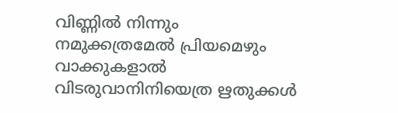വിണ്ണിൽ നിന്നും
നമുക്കത്രമേൽ പ്രിയമെഴും വാക്കുകളാൽ
വിടരുവാനിനിയെത്ര ഋതുക്കൾ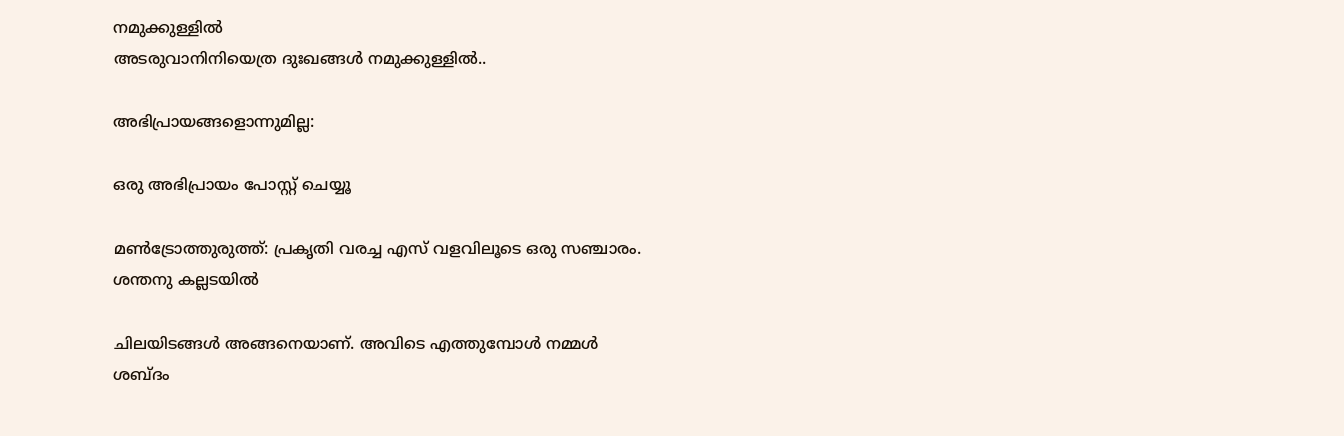നമുക്കുള്ളിൽ
അടരുവാനിനിയെത്ര ദുഃഖങ്ങൾ നമുക്കുള്ളിൽ..

അഭിപ്രായങ്ങളൊന്നുമില്ല:

ഒരു അഭിപ്രായം പോസ്റ്റ് ചെയ്യൂ

മൺട്രോത്തുരുത്ത്: പ്രകൃതി വരച്ച എസ് വളവിലൂടെ ഒരു സഞ്ചാരം. ശന്തനു കല്ലടയിൽ

ചിലയിടങ്ങൾ അങ്ങനെയാണ്. അവിടെ എത്തുമ്പോൾ നമ്മൾ ശബ്ദം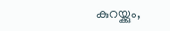കുറയ്ക്കും,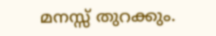മനസ്സ് തുറക്കും.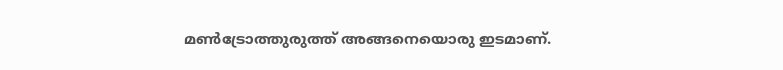മൺട്രോത്തുരുത്ത് അങ്ങനെയൊരു ഇടമാണ്.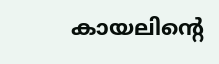കായലിന്റെ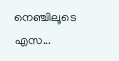നെഞ്ചിലൂടെ എസ...